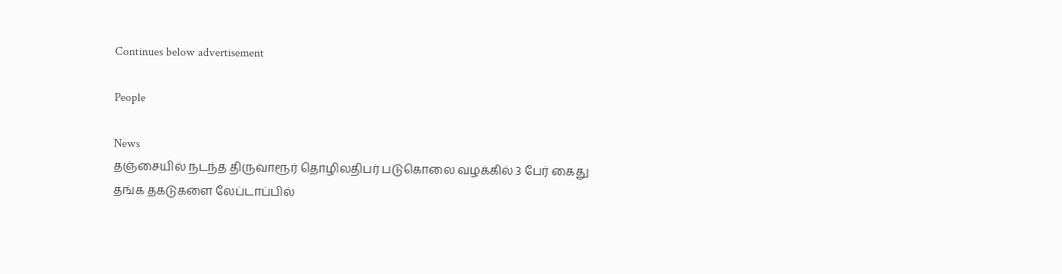Continues below advertisement

People

News
தஞ்சையில் நடந்த திருவாரூர் தொழிலதிபர் படுகொலை வழக்கில் 3 பேர் கைது
தங்க தகடுகளை லேப்டாப்பில்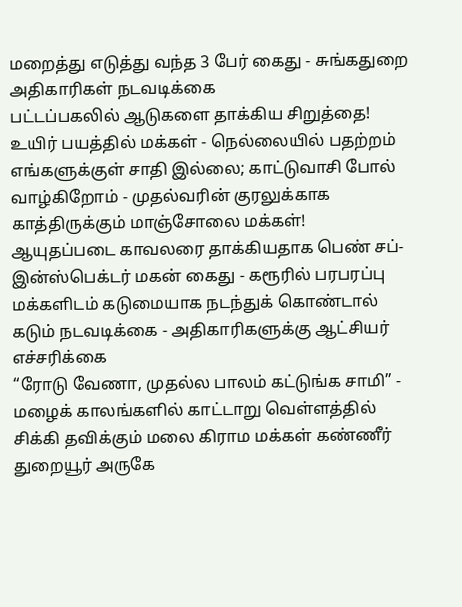மறைத்து எடுத்து வந்த 3 பேர் கைது - சுங்கதுறை அதிகாரிகள் நடவடிக்கை
பட்டப்பகலில் ஆடுகளை தாக்கிய சிறுத்தை! உயிர் பயத்தில் மக்கள் - நெல்லையில் பதற்றம்
எங்களுக்குள் சாதி இல்லை; காட்டுவாசி போல் வாழ்கிறோம் - முதல்வரின் குரலுக்காக காத்திருக்கும் மாஞ்சோலை மக்கள்!
ஆயுதப்படை காவலரை தாக்கியதாக பெண் சப்-இன்ஸ்பெக்டர் மகன் கைது - கரூரில் பரபரப்பு
மக்களிடம் கடுமையாக நடந்துக் கொண்டால் கடும் நடவடிக்கை - அதிகாரிகளுக்கு ஆட்சியர் எச்சரிக்கை
“ரோடு வேணா, முதல்ல பாலம் கட்டுங்க சாமி” - மழைக் காலங்களில் காட்டாறு வெள்ளத்தில் சிக்கி தவிக்கும் மலை கிராம மக்கள் கண்ணீர்
துறையூர் அருகே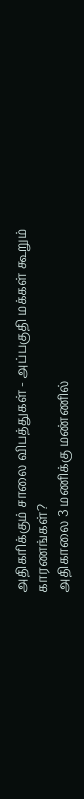அதிகரிக்கும் சாலை விபத்துகள் - அப்பகுதி மக்கள் கூறும் காரணங்கள்?
அதிகாலை 3 மணிக்கு மண்ணில்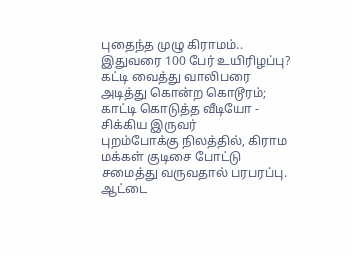புதைந்த முழு கிராமம்.. இதுவரை 100 பேர் உயிரிழப்பு?
கட்டி வைத்து வாலிபரை அடித்து கொன்ற கொடூரம்; காட்டி கொடுத்த வீடியோ - சிக்கிய இருவர்
புறம்போக்கு நிலத்தில், கிராம மக்கள் குடிசை போட்டு சமைத்து வருவதால் பரபரப்பு.
ஆட்டை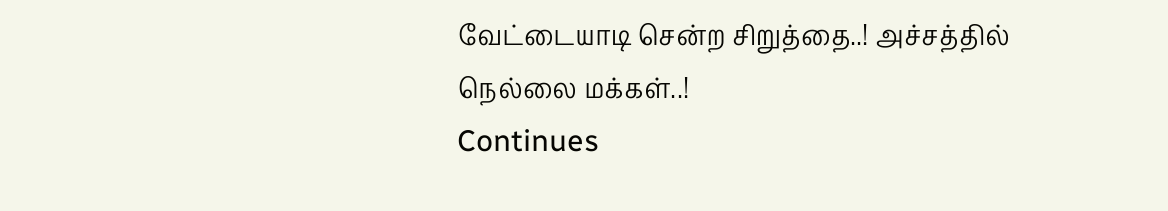வேட்டையாடி சென்ற சிறுத்தை..! அச்சத்தில் நெல்லை மக்கள்..!
Continues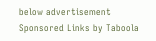below advertisement
Sponsored Links by Taboola